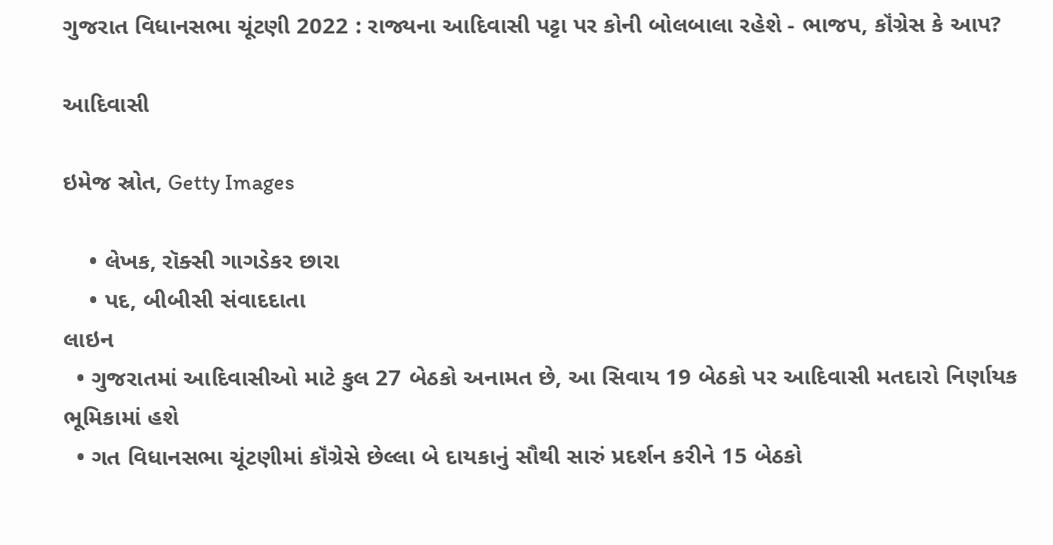ગુજરાત વિધાનસભા ચૂંટણી 2022 : રાજ્યના આદિવાસી પટ્ટા પર કોની બોલબાલા રહેશે - ભાજપ, કૉંગ્રેસ કે આપ?

આદિવાસી

ઇમેજ સ્રોત, Getty Images

    • લેખક, રૉક્સી ગાગડેકર છારા
    • પદ, બીબીસી સંવાદદાતા
લાઇન
  • ગુજરાતમાં આદિવાસીઓ માટે કુલ 27 બેઠકો અનામત છે, આ સિવાય 19 બેઠકો પર આદિવાસી મતદારો નિર્ણાયક ભૂમિકામાં હશે
  • ગત વિધાનસભા ચૂંટણીમાં કૉંગ્રેસે છેલ્લા બે દાયકાનું સૌથી સારું પ્રદર્શન કરીને 15 બેઠકો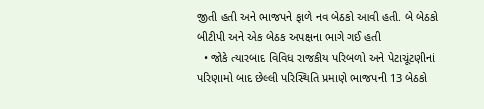જીતી હતી અને ભાજપને ફાળે નવ બેઠકો આવી હતી. બે બેઠકો બીટીપી અને એક બેઠક અપક્ષના ભાગે ગઈ હતી
  • જોકે ત્યારબાદ વિવિધ રાજકીય પરિબળો અને પેટાચૂંટણીનાં પરિણામો બાદ છેલ્લી પરિસ્થિતિ પ્રમાણે ભાજપની 13 બેઠકો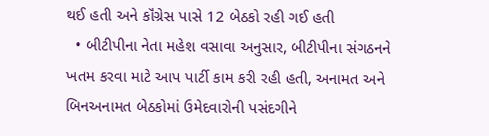થઈ હતી અને કૉંગ્રેસ પાસે 12 બેઠકો રહી ગઈ હતી
  • બીટીપીના નેતા મહેશ વસાવા અનુસાર, બીટીપીના સંગઠનને ખતમ કરવા માટે આપ પાર્ટી કામ કરી રહી હતી, અનામત અને બિનઅનામત બેઠકોમાં ઉમેદવારોની પસંદગીને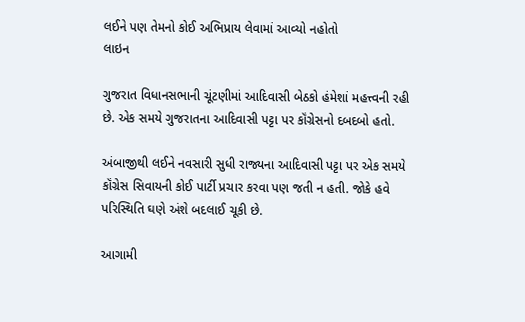લઈને પણ તેમનો કોઈ અભિપ્રાય લેવામાં આવ્યો નહોતો
લાઇન

ગુજરાત વિધાનસભાની ચૂંટણીમાં આદિવાસી બેઠકો હંમેશાં મહત્ત્વની રહી છે. એક સમયે ગુજરાતના આદિવાસી પટ્ટા પર કૉંગ્રેસનો દબદબો હતો.

અંબાજીથી લઈને નવસારી સુધી રાજ્યના આદિવાસી પટ્ટા પર એક સમયે કૉંગ્રેસ સિવાયની કોઈ પાર્ટી પ્રચાર કરવા પણ જતી ન હતી. જોકે હવે પરિસ્થિતિ ઘણે અંશે બદલાઈ ચૂકી છે.

આગામી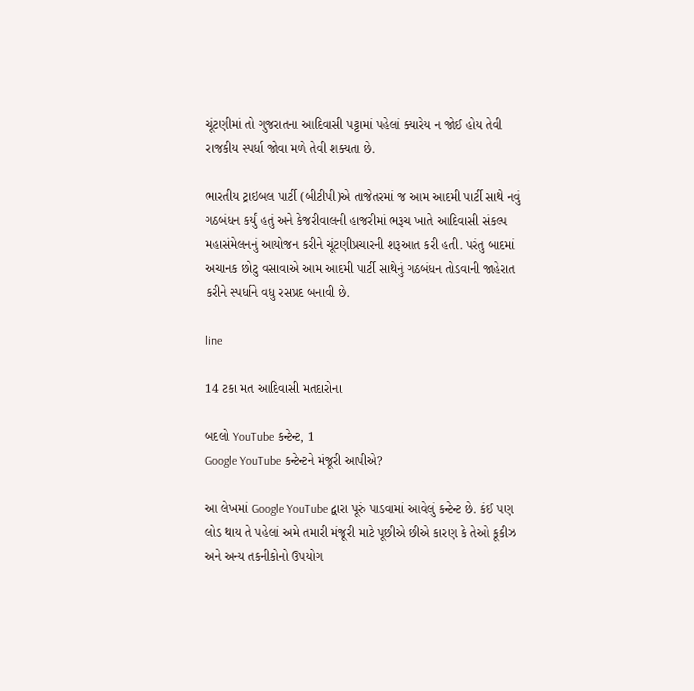ચૂંટણીમાં તો ગુજરાતના આદિવાસી પટ્ટામાં પહેલાં ક્યારેય ન જોઈ હોય તેવી રાજકીય સ્પર્ધા જોવા મળે તેવી શક્યતા છે.

ભારતીય ટ્રાઇબલ પાર્ટી (બીટીપી)એ તાજેતરમાં જ આમ આદમી પાર્ટી સાથે નવું ગઠબંધન કર્યું હતું અને કેજરીવાલની હાજરીમાં ભરૂચ ખાતે આદિવાસી સંકલ્પ મહાસંમેલનનું આયોજન કરીને ચૂંટણીપ્રચારની શરૂઆત કરી હતી. પરંતુ બાદમાં અચાનક છોટુ વસાવાએ આમ આદમી પાર્ટી સાથેનું ગઠબંધન તોડવાની જાહેરાત કરીને સ્પર્ધાને વધુ રસપ્રદ બનાવી છે.

line

14 ટકા મત આદિવાસી મતદારોના

બદલો YouTube કન્ટેન્ટ, 1
Google YouTube કન્ટેન્ટને મંજૂરી આપીએ?

આ લેખમાં Google YouTube દ્વારા પૂરું પાડવામાં આવેલું કન્ટેન્ટ છે. કંઈ પણ લોડ થાય તે પહેલાં અમે તમારી મંજૂરી માટે પૂછીએ છીએ કારણ કે તેઓ કૂકીઝ અને અન્ય તકનીકોનો ઉપયોગ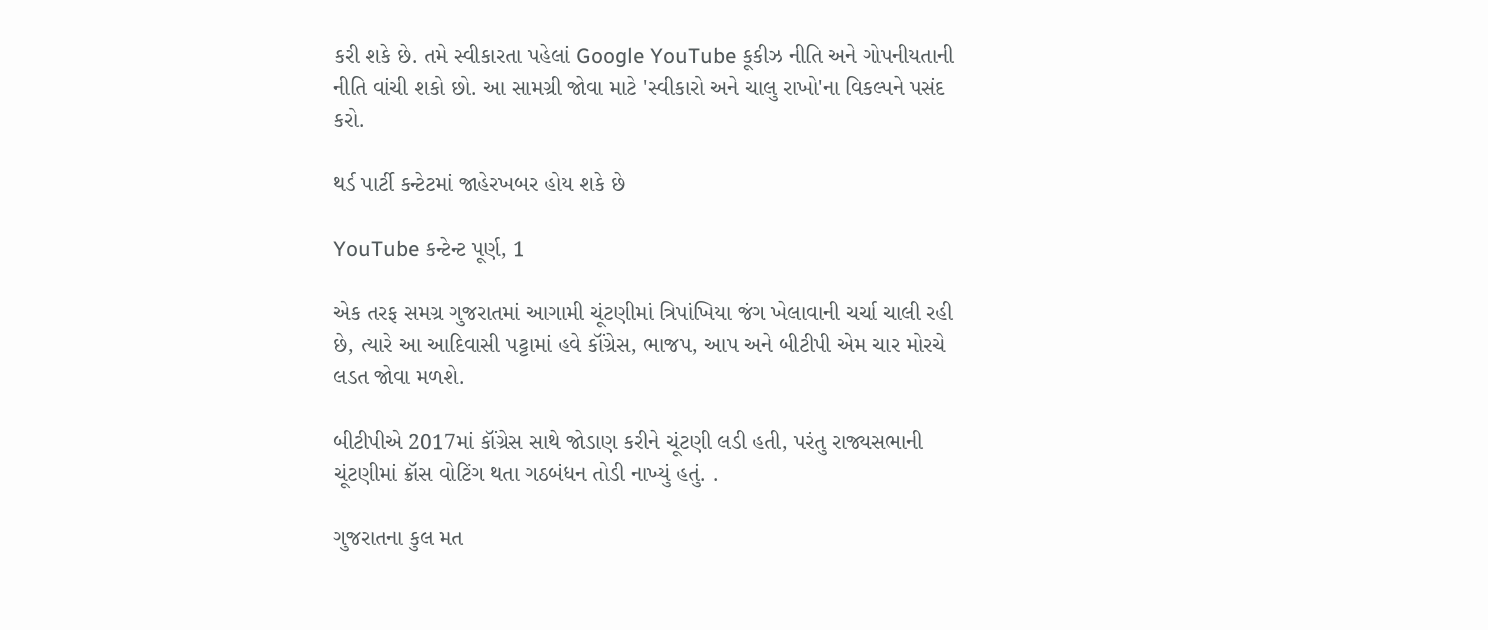કરી શકે છે. તમે સ્વીકારતા પહેલાં Google YouTube કૂકીઝ નીતિ અને ગોપનીયતાની નીતિ વાંચી શકો છો. આ સામગ્રી જોવા માટે 'સ્વીકારો અને ચાલુ રાખો'ના વિકલ્પને પસંદ કરો.

થર્ડ પાર્ટી કન્ટેટમાં જાહેરખબર હોય શકે છે

YouTube કન્ટેન્ટ પૂર્ણ, 1

એક તરફ સમગ્ર ગુજરાતમાં આગામી ચૂંટણીમાં ત્રિપાંખિયા જંગ ખેલાવાની ચર્ચા ચાલી રહી છે, ત્યારે આ આદિવાસી પટ્ટામાં હવે કૉંગ્રેસ, ભાજપ, આપ અને બીટીપી એમ ચાર મોરચે લડત જોવા મળશે.

બીટીપીએ 2017માં કૉંગ્રેસ સાથે જોડાણ કરીને ચૂંટણી લડી હતી, પરંતુ રાજ્યસભાની ચૂંટણીમાં ક્રૉસ વોટિંગ થતા ગઠબંધન તોડી નાખ્યું હતું. .

ગુજરાતના કુલ મત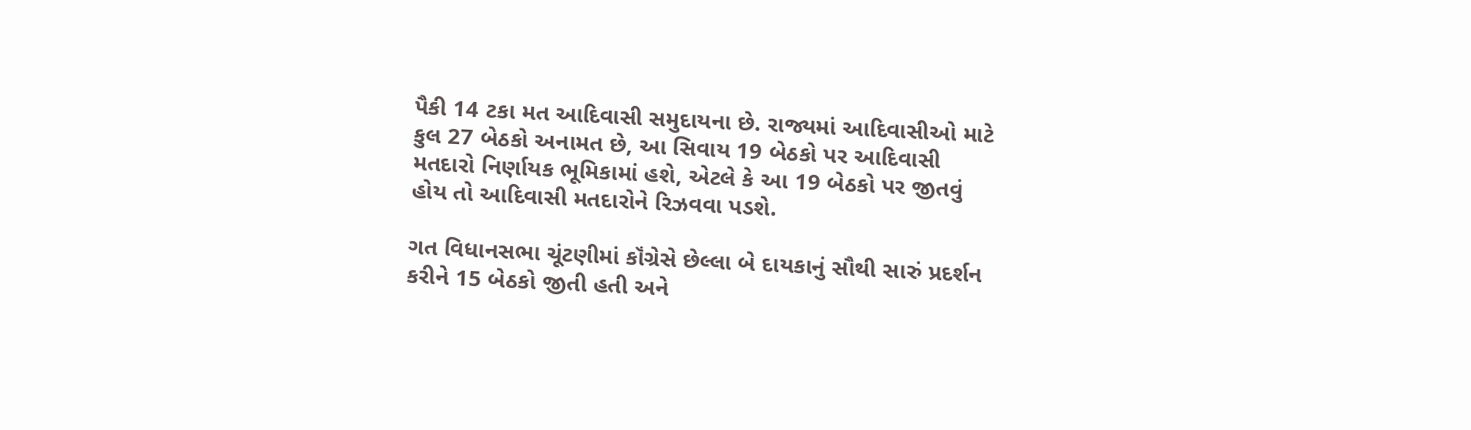પૈકી 14 ટકા મત આદિવાસી સમુદાયના છે. રાજ્યમાં આદિવાસીઓ માટે કુલ 27 બેઠકો અનામત છે, આ સિવાય 19 બેઠકો પર આદિવાસી મતદારો નિર્ણાયક ભૂમિકામાં હશે, એટલે કે આ 19 બેઠકો પર જીતવું હોય તો આદિવાસી મતદારોને રિઝવવા પડશે.

ગત વિધાનસભા ચૂંટણીમાં કૉંગ્રેસે છેલ્લા બે દાયકાનું સૌથી સારું પ્રદર્શન કરીને 15 બેઠકો જીતી હતી અને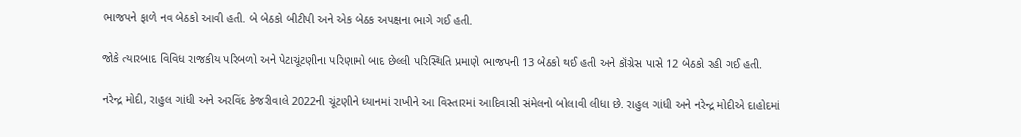ભાજપને ફાળે નવ બેઠકો આવી હતી. બે બેઠકો બીટીપી અને એક બેઠક અપક્ષના ભાગે ગઈ હતી.

જોકે ત્યારબાદ વિવિધ રાજકીય પરિબળો અને પેટાચૂંટણીના પરિણામો બાદ છેલ્લી પરિસ્થિતિ પ્રમાણે ભાજપની 13 બેઠકો થઈ હતી અને કૉંગ્રેસ પાસે 12 બેઠકો રહી ગઈ હતી.

નરેન્દ્ર મોદી, રાહુલ ગાંધી અને અરવિંદ કેજરીવાલે 2022ની ચૂંટણીને ધ્યાનમાં રાખીને આ વિસ્તારમાં આદિવાસી સંમેલનો બોલાવી લીધા છે. રાહુલ ગાંધી અને નરેન્દ્ર મોદીએ દાહોદમાં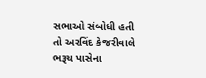સભાઓ સંબોધી હતી તો અરવિંદ કેજરીવાલે ભરૂચ પાસેના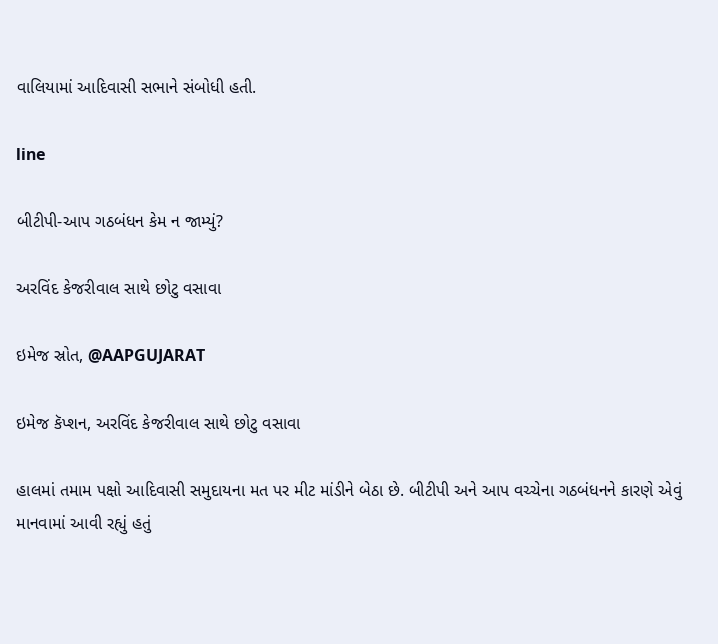વાલિયામાં આદિવાસી સભાને સંબોધી હતી.

line

બીટીપી-આપ ગઠબંધન કેમ ન જામ્યું?

અરવિંદ કેજરીવાલ સાથે છોટુ વસાવા

ઇમેજ સ્રોત, @AAPGUJARAT

ઇમેજ કૅપ્શન, અરવિંદ કેજરીવાલ સાથે છોટુ વસાવા

હાલમાં તમામ પક્ષો આદિવાસી સમુદાયના મત પર મીટ માંડીને બેઠા છે. બીટીપી અને આપ વચ્ચેના ગઠબંધનને કારણે એવું માનવામાં આવી રહ્યું હતું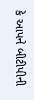કે આપને બીટીપીની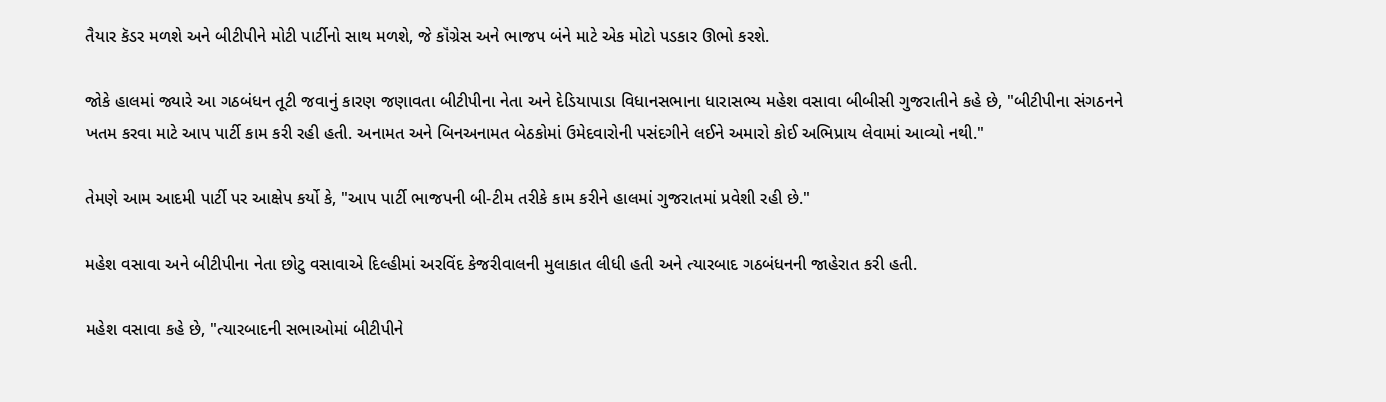તૈયાર કૅડર મળશે અને બીટીપીને મોટી પાર્ટીનો સાથ મળશે, જે કૉંગ્રેસ અને ભાજપ બંને માટે એક મોટો પડકાર ઊભો કરશે.

જોકે હાલમાં જ્યારે આ ગઠબંધન તૂટી જવાનું કારણ જણાવતા બીટીપીના નેતા અને દેડિયાપાડા વિધાનસભાના ધારાસભ્ય મહેશ વસાવા બીબીસી ગુજરાતીને કહે છે, "બીટીપીના સંગઠનને ખતમ કરવા માટે આપ પાર્ટી કામ કરી રહી હતી. અનામત અને બિનઅનામત બેઠકોમાં ઉમેદવારોની પસંદગીને લઈને અમારો કોઈ અભિપ્રાય લેવામાં આવ્યો નથી."

તેમણે આમ આદમી પાર્ટી પર આક્ષેપ કર્યો કે, "આપ પાર્ટી ભાજપની બી-ટીમ તરીકે કામ કરીને હાલમાં ગુજરાતમાં પ્રવેશી રહી છે."

મહેશ વસાવા અને બીટીપીના નેતા છોટુ વસાવાએ દિલ્હીમાં અરવિંદ કેજરીવાલની મુલાકાત લીધી હતી અને ત્યારબાદ ગઠબંધનની જાહેરાત કરી હતી.

મહેશ વસાવા કહે છે, "ત્યારબાદની સભાઓમાં બીટીપીને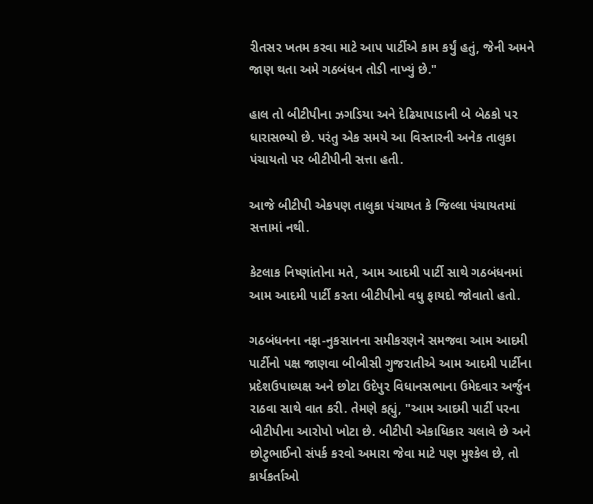રીતસર ખતમ કરવા માટે આપ પાર્ટીએ કામ કર્યું હતું, જેની અમને જાણ થતા અમે ગઠબંધન તોડી નાખ્યું છે."

હાલ તો બીટીપીના ઝગડિયા અને દેઢિયાપાડાની બે બેઠકો પર ધારાસભ્યો છે. પરંતુ એક સમયે આ વિસ્તારની અનેક તાલુકા પંચાયતો પર બીટીપીની સત્તા હતી.

આજે બીટીપી એકપણ તાલુકા પંચાયત કે જિલ્લા પંચાયતમાં સત્તામાં નથી.

કેટલાક નિષ્ણાંતોના મતે, આમ આદમી પાર્ટી સાથે ગઠબંધનમાં આમ આદમી પાર્ટી કરતા બીટીપીનો વધુ ફાયદો જોવાતો હતો.

ગઠબંધનના નફા-નુકસાનના સમીકરણને સમજવા આમ આદમી પાર્ટીનો પક્ષ જાણવા બીબીસી ગુજરાતીએ આમ આદમી પાર્ટીના પ્રદેશઉપાધ્યક્ષ અને છોટા ઉદેપુર વિધાનસભાના ઉમેદવાર અર્જુન રાઠવા સાથે વાત કરી. તેમણે કહ્યું, "આમ આદમી પાર્ટી પરના બીટીપીના આરોપો ખોટા છે. બીટીપી એકાધિકાર ચલાવે છે અને છોટુભાઈનો સંપર્ક કરવો અમારા જેવા માટે પણ મુશ્કેલ છે, તો કાર્યકર્તાઓ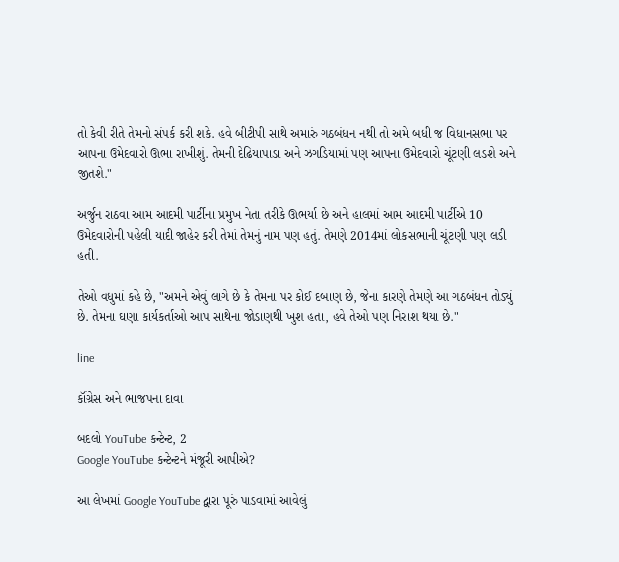તો કેવી રીતે તેમનો સંપર્ક કરી શકે. હવે બીટીપી સાથે અમારું ગઠબંધન નથી તો અમે બધી જ વિધાનસભા પર આપના ઉમેદવારો ઊભા રાખીશું. તેમની દેઢિયાપાડા અને ઝગડિયામાં પણ આપના ઉમેદવારો ચૂંટણી લડશે અને જીતશે."

અર્જુન રાઠવા આમ આદમી પાર્ટીના પ્રમુખ નેતા તરીકે ઊભર્યા છે અને હાલમાં આમ આદમી પાર્ટીએ 10 ઉમેદવારોની પહેલી યાદી જાહેર કરી તેમાં તેમનું નામ પણ હતું. તેમણે 2014માં લોકસભાની ચૂંટણી પણ લડી હતી.

તેઓ વધુમાં કહે છે, "અમને એવું લાગે છે કે તેમના પર કોઈ દબાણ છે, જેના કારણે તેમણે આ ગઠબંધન તોડ્યું છે. તેમના ઘણા કાર્યકર્તાઓ આપ સાથેના જોડાણથી ખુશ હતા, હવે તેઓ પણ નિરાશ થયા છે."

line

કૉંગ્રેસ અને ભાજપના દાવા

બદલો YouTube કન્ટેન્ટ, 2
Google YouTube કન્ટેન્ટને મંજૂરી આપીએ?

આ લેખમાં Google YouTube દ્વારા પૂરું પાડવામાં આવેલું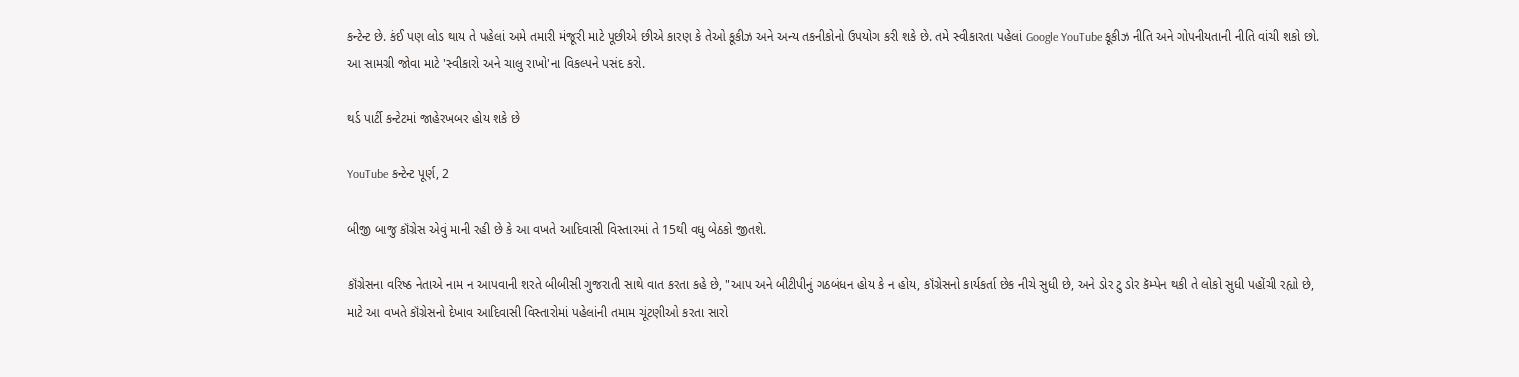કન્ટેન્ટ છે. કંઈ પણ લોડ થાય તે પહેલાં અમે તમારી મંજૂરી માટે પૂછીએ છીએ કારણ કે તેઓ કૂકીઝ અને અન્ય તકનીકોનો ઉપયોગ કરી શકે છે. તમે સ્વીકારતા પહેલાં Google YouTube કૂકીઝ નીતિ અને ગોપનીયતાની નીતિ વાંચી શકો છો. આ સામગ્રી જોવા માટે 'સ્વીકારો અને ચાલુ રાખો'ના વિકલ્પને પસંદ કરો.

થર્ડ પાર્ટી કન્ટેટમાં જાહેરખબર હોય શકે છે

YouTube કન્ટેન્ટ પૂર્ણ, 2

બીજી બાજુ કૉંગ્રેસ એવું માની રહી છે કે આ વખતે આદિવાસી વિસ્તારમાં તે 15થી વધુ બેઠકો જીતશે.

કૉંગ્રેસના વરિષ્ઠ નેતાએ નામ ન આપવાની શરતે બીબીસી ગુજરાતી સાથે વાત કરતા કહે છે, "આપ અને બીટીપીનું ગઠબંધન હોય કે ન હોય, કૉંગ્રેસનો કાર્યકર્તા છેક નીચે સુધી છે, અને ડોર ટુ ડોર કૅમ્પેન થકી તે લોકો સુધી પહોંચી રહ્યો છે, માટે આ વખતે કૉંગ્રેસનો દેખાવ આદિવાસી વિસ્તારોમાં પહેલાંની તમામ ચૂંટણીઓ કરતા સારો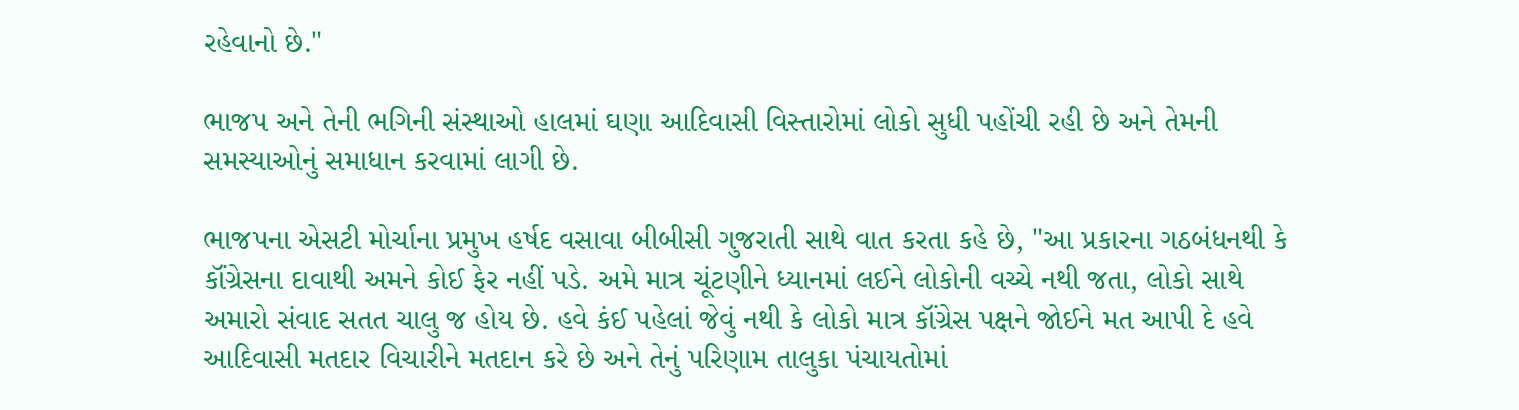રહેવાનો છે."

ભાજપ અને તેની ભગિની સંસ્થાઓ હાલમાં ઘણા આદિવાસી વિસ્તારોમાં લોકો સુધી પહોંચી રહી છે અને તેમની સમસ્યાઓનું સમાધાન કરવામાં લાગી છે.

ભાજપના એસટી મોર્ચાના પ્રમુખ હર્ષદ વસાવા બીબીસી ગુજરાતી સાથે વાત કરતા કહે છે, "આ પ્રકારના ગઠબંધનથી કે કૉંગ્રેસના દાવાથી અમને કોઈ ફેર નહીં પડે. અમે માત્ર ચૂંટણીને ધ્યાનમાં લઈને લોકોની વચ્ચે નથી જતા, લોકો સાથે અમારો સંવાદ સતત ચાલુ જ હોય છે. હવે કંઈ પહેલાં જેવું નથી કે લોકો માત્ર કૉંગ્રેસ પક્ષને જોઈને મત આપી દે હવે આદિવાસી મતદાર વિચારીને મતદાન કરે છે અને તેનું પરિણામ તાલુકા પંચાયતોમાં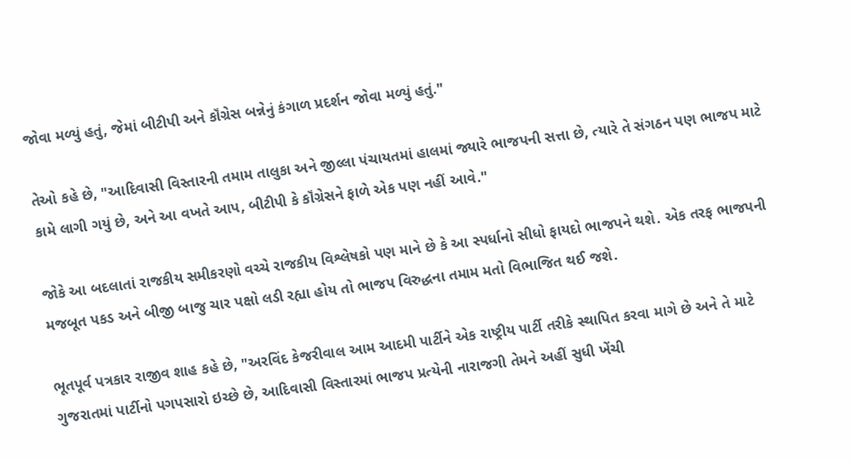જોવા મળ્યું હતું, જેમાં બીટીપી અને કૉંગ્રેસ બન્નેનું કંગાળ પ્રદર્શન જોવા મળ્યું હતું."

તેઓ કહે છે, "આદિવાસી વિસ્તારની તમામ તાલુકા અને જીલ્લા પંચાયતમાં હાલમાં જ્યારે ભાજપની સત્તા છે, ત્યારે તે સંગઠન પણ ભાજપ માટે કામે લાગી ગયું છે, અને આ વખતે આપ, બીટીપી કે કૉંગ્રેસને ફાળે એક પણ નહીં આવે."

જોકે આ બદલાતાં રાજકીય સમીકરણો વચ્ચે રાજકીય વિશ્લેષકો પણ માને છે કે આ સ્પર્ધાનો સીધો ફાયદો ભાજપને થશે. એક તરફ ભાજપની મજબૂત પકડ અને બીજી બાજુ ચાર પક્ષો લડી રહ્યા હોય તો ભાજપ વિરુદ્ધના તમામ મતો વિભાજિત થઈ જશે.

ભૂતપૂર્વ પત્રકાર રાજીવ શાહ કહે છે, "અરવિંદ કેજરીવાલ આમ આદમી પાર્ટીને એક રાષ્ટ્રીય પાર્ટી તરીકે સ્થાપિત કરવા માગે છે અને તે માટે ગુજરાતમાં પાર્ટીનો પગપસારો ઇચ્છે છે, આદિવાસી વિસ્તારમાં ભાજપ પ્રત્યેની નારાજગી તેમને અહીં સુધી ખેંચી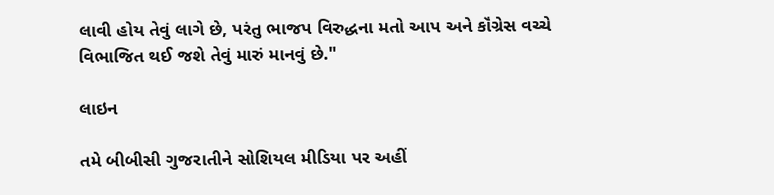લાવી હોય તેવું લાગે છે, પરંતુ ભાજપ વિરુદ્ધના મતો આપ અને કૉંગ્રેસ વચ્ચે વિભાજિત થઈ જશે તેવું મારું માનવું છે."

લાઇન

તમે બીબીસી ગુજરાતીને સોશિયલ મીડિયા પર અહીં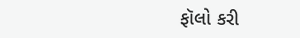ફૉલો કરી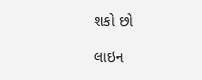શકો છો

લાઇન